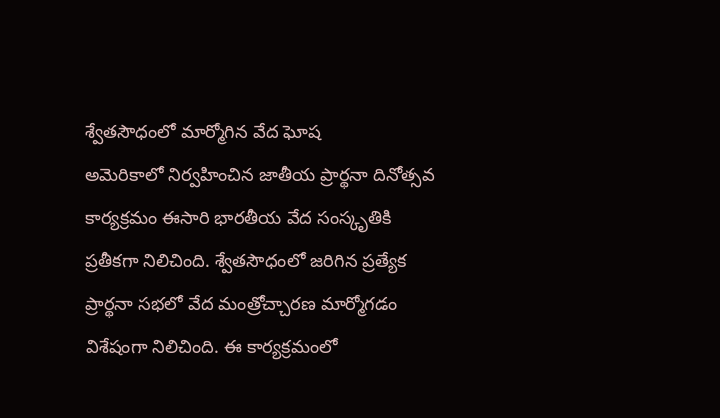శ్వేతసౌధంలో మార్మోగిన వేద ఘోష
అమెరికాలో నిర్వహించిన జాతీయ ప్రార్థనా దినోత్సవ కార్యక్రమం ఈసారి భారతీయ వేద సంస్కృతికి ప్రతీకగా నిలిచింది. శ్వేతసౌధంలో జరిగిన ప్రత్యేక ప్రార్థనా సభలో వేద మంత్రోచ్చారణ మార్మోగడం విశేషంగా నిలిచింది. ఈ కార్యక్రమంలో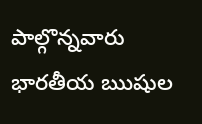పాల్గొన్నవారు భారతీయ ఋషుల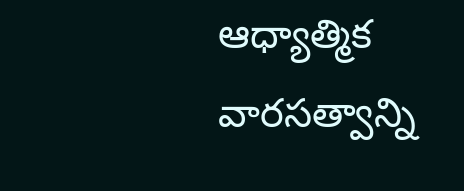ఆధ్యాత్మిక వారసత్వాన్ని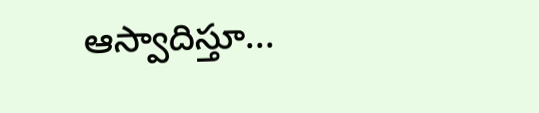ఆస్వాదిస్తూ...